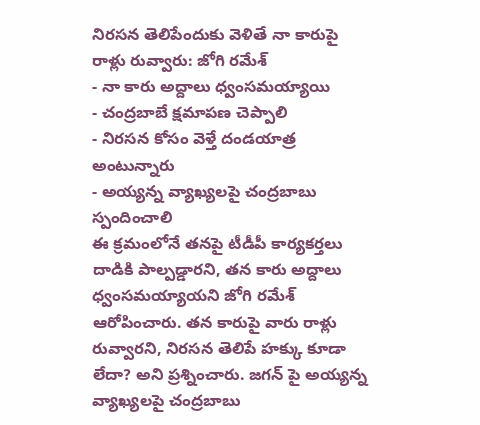నిరసన తెలిపేందుకు వెళితే నా కారుపై రాళ్లు రువ్వారు: జోగి రమేశ్
- నా కారు అద్దాలు ధ్వంసమయ్యాయి
- చంద్రబాబే క్షమాపణ చెప్పాలి
- నిరసన కోసం వెళ్తే దండయాత్ర అంటున్నారు
- అయ్యన్న వ్యాఖ్యలపై చంద్రబాబు స్పందించాలి
ఈ క్రమంలోనే తనపై టీడీపీ కార్యకర్తలు దాడికి పాల్పడ్డారని, తన కారు అద్దాలు ధ్వంసమయ్యాయని జోగి రమేశ్ ఆరోపించారు. తన కారుపై వారు రాళ్లు రువ్వారని, నిరసన తెలిపే హక్కు కూడా లేదా? అని ప్రశ్నించారు. జగన్ పై అయ్యన్న వ్యాఖ్యలపై చంద్రబాబు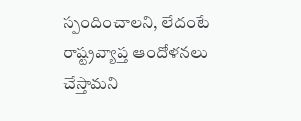స్పందించాలని, లేదంటే రాష్ట్రవ్యాప్త ఆందోళనలు చేస్తామని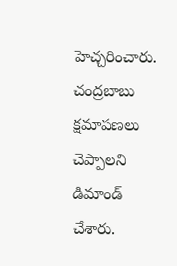హెచ్చరించారు. చంద్రబాబు క్షమాపణలు చెప్పాలని డిమాండ్ చేశారు.